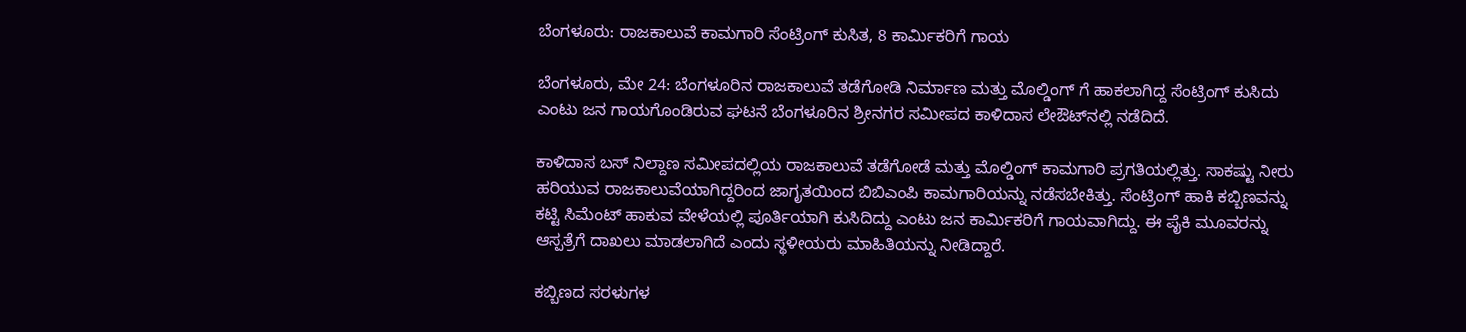ಬೆಂಗಳೂರು: ರಾಜಕಾಲುವೆ ಕಾಮಗಾರಿ ಸೆಂಟ್ರಿಂಗ್ ಕುಸಿತ, 8 ಕಾರ್ಮಿಕರಿಗೆ ಗಾಯ

ಬೆಂಗಳೂರು, ಮೇ 24: ಬೆಂಗಳೂರಿನ ರಾಜಕಾಲುವೆ ತಡೆಗೋಡಿ ನಿರ್ಮಾಣ ಮತ್ತು ಮೊಲ್ಡಿಂಗ್ ಗೆ ಹಾಕಲಾಗಿದ್ದ ಸೆಂಟ್ರಿಂಗ್ ಕುಸಿದು ಎಂಟು ಜನ ಗಾಯಗೊಂಡಿರುವ ಘಟನೆ ಬೆಂಗಳೂರಿನ ಶ್ರೀನಗರ ಸಮೀಪದ ಕಾಳಿದಾಸ ಲೇಔಟ್‌ನಲ್ಲಿ ನಡೆದಿದೆ.

ಕಾಳಿದಾಸ ಬಸ್ ನಿಲ್ದಾಣ ಸಮೀಪದಲ್ಲಿಯ ರಾಜಕಾಲುವೆ ತಡೆಗೋಡೆ ಮತ್ತು ಮೊಲ್ಡಿಂಗ್ ಕಾಮಗಾರಿ ಪ್ರಗತಿಯಲ್ಲಿತ್ತು. ಸಾಕಷ್ಟು ನೀರು ಹರಿಯುವ ರಾಜಕಾಲುವೆಯಾಗಿದ್ದರಿಂದ ಜಾಗೃತಯಿಂದ ಬಿಬಿಎಂಪಿ ಕಾಮಗಾರಿಯನ್ನು ನಡೆಸಬೇಕಿತ್ತು. ಸೆಂಟ್ರಿಂಗ್ ಹಾಕಿ ಕಬ್ಬಿಣವನ್ನು ಕಟ್ಟಿ ಸಿಮೆಂಟ್ ಹಾಕುವ ವೇಳೆಯಲ್ಲಿ ಪೂರ್ತಿಯಾಗಿ ಕುಸಿದಿದ್ದು ಎಂಟು ಜನ ಕಾರ್ಮಿಕರಿಗೆ ಗಾಯವಾಗಿದ್ದು. ಈ ಪೈಕಿ ಮೂವರನ್ನು ಆಸ್ಪತ್ರೆಗೆ ದಾಖಲು ಮಾಡಲಾಗಿದೆ ಎಂದು ಸ್ಥಳೀಯರು ಮಾಹಿತಿಯನ್ನು ನೀಡಿದ್ದಾರೆ.

ಕಬ್ಬಿಣದ ಸರಳುಗಳ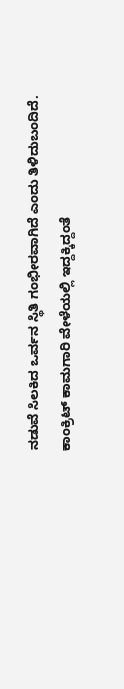ನಡುವೆ ಸಿಲಕಿದ ಒರ್ವನ ಸ್ಥಿತಿ ಗಂಭೀರವಾಗಿದೆ ಎಂದು ತಿಳಿದುಬಂದಿದೆ. ಕಾಂಕ್ರಿಟ್ ಕಾಮಗಾರಿ ವೇಳೆಯಲ್ಲಿ ಇದ್ದಕ್ಕಿದ್ದಂತೆ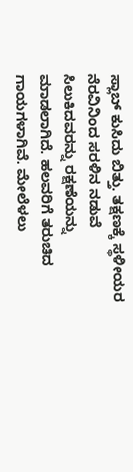ಸ್ಲಾಬ್ ಕುಸಿದು ಬಿತ್ತು. ತಕ್ಷಣಕ್ಕೆ ಸ್ಥಳೀಯರ ನೆರವಿನಿಂದ ಸರಳಿನ ನಡುವೆ ಸಿಲುಕಿದವರನ್ನು ರಕ್ಷಣೆಯನ್ನು ಮಾಡಲಾಗಿದೆ. ಹಲವರಿಗೆ ತರುಚಿದ ಗಾಯಗಳಾಗಿವೆ. ಮೇಲೆಳಲು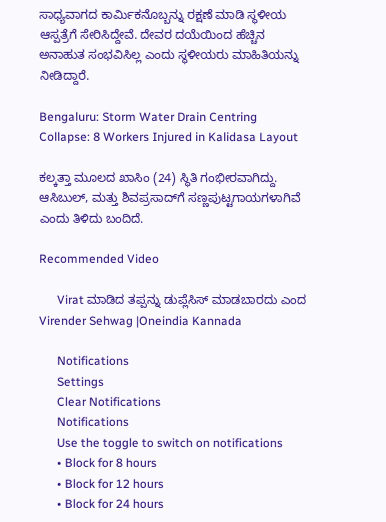ಸಾಧ್ಯವಾಗದ ಕಾರ್ಮಿಕನೊಬ್ಬನ್ನು ರಕ್ಷಣೆ ಮಾಡಿ ಸ್ಥಳೀಯ ಆಸ್ಪತ್ರೆಗೆ ಸೇರಿಸಿದ್ದೇವೆ. ದೇವರ ದಯೆಯಿಂದ ಹೆಚ್ಚಿನ ಅನಾಹುತ ಸಂಭವಿಸಿಲ್ಲ ಎಂದು ಸ್ಥಳೀಯರು ಮಾಹಿತಿಯನ್ನು ನೀಡಿದ್ದಾರೆ.

Bengaluru: Storm Water Drain Centring Collapse: 8 Workers Injured in Kalidasa Layout

ಕಲ್ಕತ್ತಾ ಮೂಲದ ಖಾಸಿಂ (24) ಸ್ಥಿತಿ ಗಂಭೀರವಾಗಿದ್ದು. ಆಸಿಬುಲ್, ಮತ್ತು ಶಿವಪ್ರಸಾದ್‌ಗೆ ಸಣ್ಣಪುಟ್ಟಗಾಯಗಳಾಗಿವೆ ಎಂದು ತಿಳಿದು ಬಂದಿದೆ.

Recommended Video

      Virat ಮಾಡಿದ ತಪ್ಪನ್ನು ಡುಪ್ಲೆಸಿಸ್ ಮಾಡಬಾರದು ಎಂದ Virender Sehwag |Oneindia Kannada

      Notifications
      Settings
      Clear Notifications
      Notifications
      Use the toggle to switch on notifications
      • Block for 8 hours
      • Block for 12 hours
      • Block for 24 hours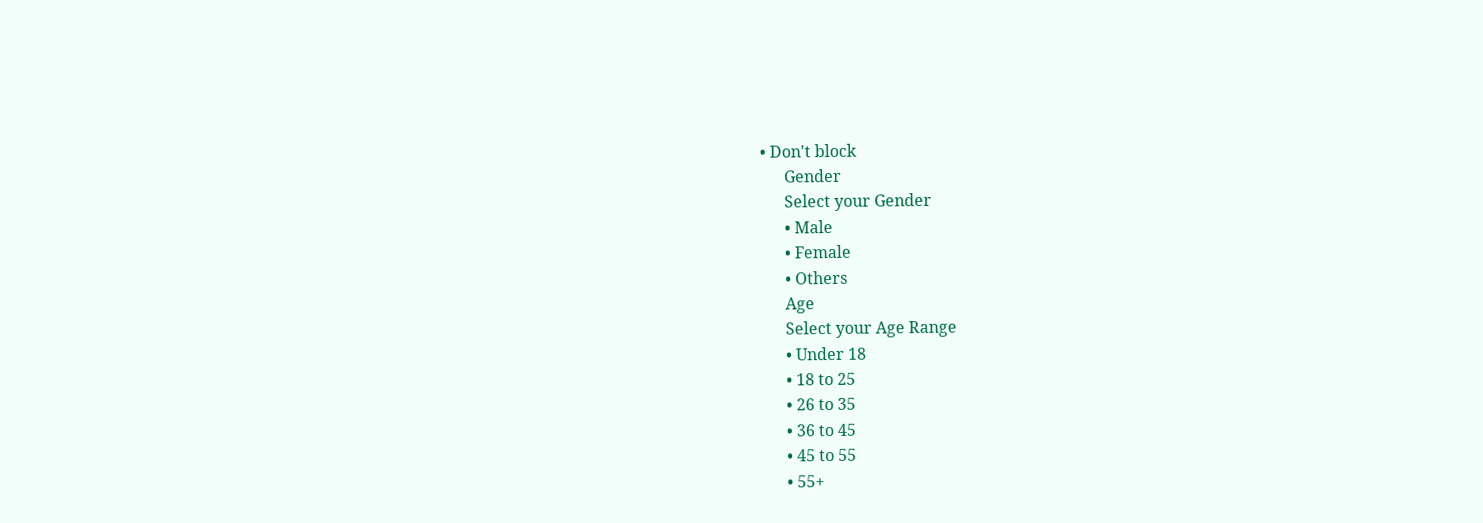• Don't block
      Gender
      Select your Gender
      • Male
      • Female
      • Others
      Age
      Select your Age Range
      • Under 18
      • 18 to 25
      • 26 to 35
      • 36 to 45
      • 45 to 55
      • 55+